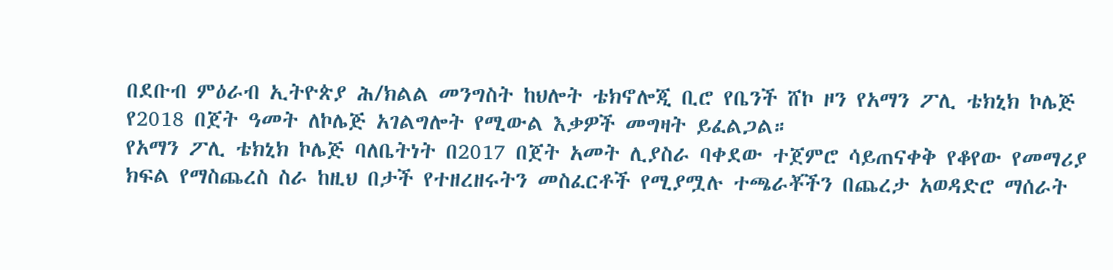በደቡብ ምዕራብ ኢትዮጵያ ሕ/ክልል መንግስት ከህሎት ቴክኖሎጂ ቢሮ የቤንች ሸኮ ዞን የአማን ፖሊ ቴክኒክ ኮሌጅ የ2018 በጀት ዓመት ለኮሌጅ አገልግሎት የሚውል እቃዎች መግዛት ይፈልጋል።
የአማን ፖሊ ቴክኒክ ኮሌጅ ባለቤትነት በ2017 በጀት አመት ሊያስራ ባቀደው ተጀምሮ ሳይጠናቀቅ የቆየው የመማሪያ ክፍል የማስጨረስ ስራ ከዚህ በታች የተዘረዘሩትን መስፈርቶች የሚያሟሉ ተጫራቾችን በጨረታ አወዳድሮ ማሰራት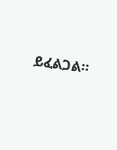ይፈልጋል፡፡